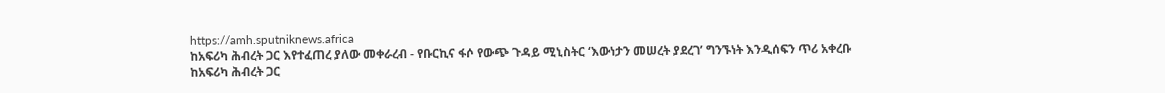https://amh.sputniknews.africa
ከአፍሪካ ሕብረት ጋር እየተፈጠረ ያለው መቀራረብ - የቡርኪና ፋሶ የውጭ ጉዳይ ሚኒስትር ‘እውነታን መሠረት ያደረገ’ ግንኙነት እንዲሰፍን ጥሪ አቀረቡ
ከአፍሪካ ሕብረት ጋር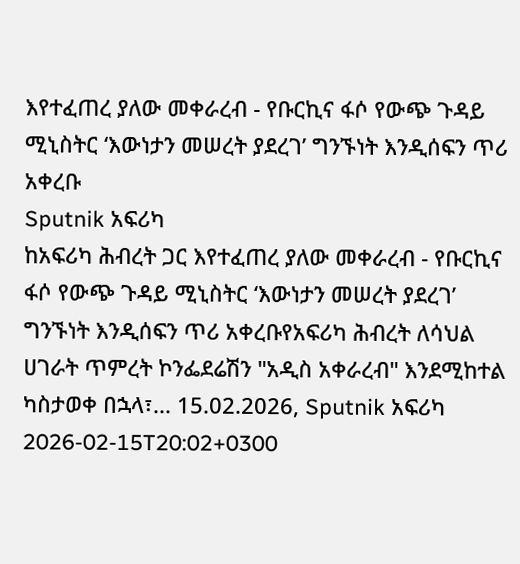እየተፈጠረ ያለው መቀራረብ - የቡርኪና ፋሶ የውጭ ጉዳይ ሚኒስትር ‘እውነታን መሠረት ያደረገ’ ግንኙነት እንዲሰፍን ጥሪ አቀረቡ
Sputnik አፍሪካ
ከአፍሪካ ሕብረት ጋር እየተፈጠረ ያለው መቀራረብ - የቡርኪና ፋሶ የውጭ ጉዳይ ሚኒስትር ‘እውነታን መሠረት ያደረገ’ ግንኙነት እንዲሰፍን ጥሪ አቀረቡየአፍሪካ ሕብረት ለሳህል ሀገራት ጥምረት ኮንፌደሬሽን "አዲስ አቀራረብ" እንደሚከተል ካስታወቀ በኋላ፣... 15.02.2026, Sputnik አፍሪካ
2026-02-15T20:02+0300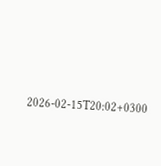2026-02-15T20:02+0300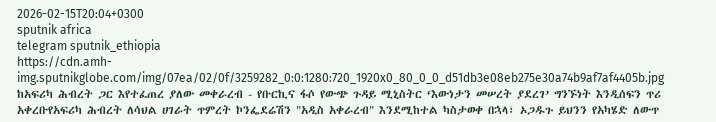2026-02-15T20:04+0300
sputnik africa
telegram sputnik_ethiopia
https://cdn.amh-img.sputnikglobe.com/img/07ea/02/0f/3259282_0:0:1280:720_1920x0_80_0_0_d51db3e08eb275e30a74b9af7af4405b.jpg
ከአፍሪካ ሕብረት ጋር እየተፈጠረ ያለው መቀራረብ - የቡርኪና ፋሶ የውጭ ጉዳይ ሚኒስትር ‘እውነታን መሠረት ያደረገ’ ግንኙነት እንዲሰፍን ጥሪ አቀረቡየአፍሪካ ሕብረት ለሳህል ሀገራት ጥምረት ኮንፌደሬሽን "አዲስ አቀራረብ" እንደሚከተል ካስታወቀ በኋላ፣ ኦጋዱጉ ይህንን የአካሄድ ለውጥ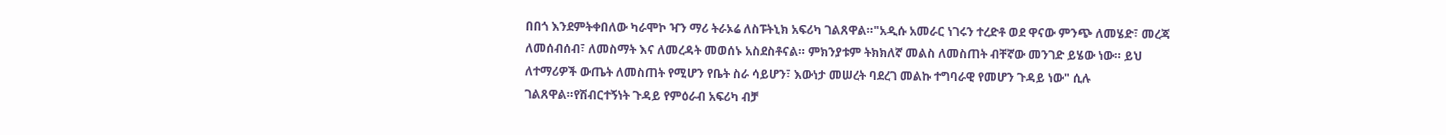በበጎ እንደምትቀበለው ካራሞኮ ዣን ማሪ ትራኦሬ ለስፑትኒክ አፍሪካ ገልጸዋል።"አዲሱ አመራር ነገሩን ተረድቶ ወደ ዋናው ምንጭ ለመሄድ፣ መረጃ ለመሰብሰብ፣ ለመስማት እና ለመረዳት መወሰኑ አስደስቶናል። ምክንያቱም ትክክለኛ መልስ ለመስጠት ብቸኛው መንገድ ይሄው ነው። ይህ ለተማሪዎች ውጤት ለመስጠት የሚሆን የቤት ስራ ሳይሆን፣ እውነታ መሠረት ባደረገ መልኩ ተግባራዊ የመሆን ጉዳይ ነው" ሲሉ ገልጸዋል።የሽብርተኝነት ጉዳይ የምዕራብ አፍሪካ ብቻ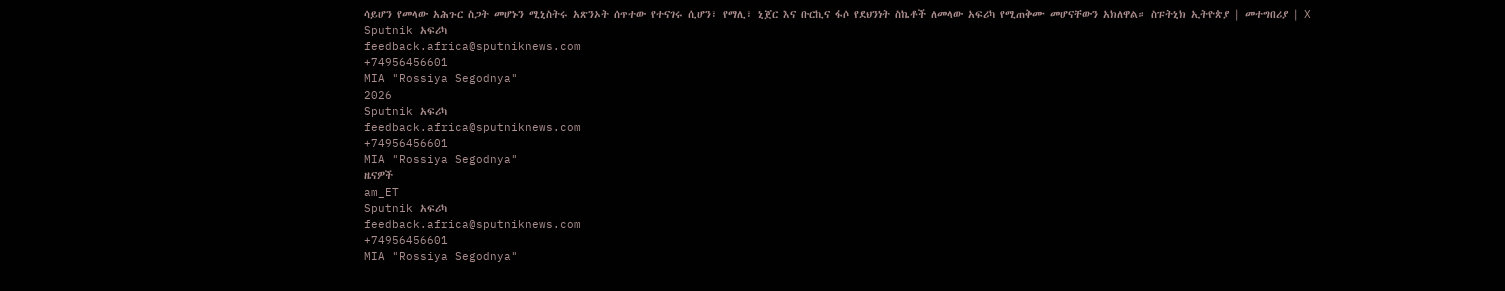ሳይሆን የመላው አሕጉር ስጋት መሆኑን ሚኒስትሩ አጽንኦት ሰጥተው የተናገሩ ሲሆን፣ የማሊ፣ ኒጀር እና ቡርኪና ፋሶ የደህንነት ስኬቶች ለመላው አፍሪካ የሚጠቅሙ መሆናቸውን አክለዋል። ስፑትኒክ ኢትዮጵያ | መተግበሪያ | X
Sputnik አፍሪካ
feedback.africa@sputniknews.com
+74956456601
MIA "Rossiya Segodnya"
2026
Sputnik አፍሪካ
feedback.africa@sputniknews.com
+74956456601
MIA "Rossiya Segodnya"
ዜናዎች
am_ET
Sputnik አፍሪካ
feedback.africa@sputniknews.com
+74956456601
MIA "Rossiya Segodnya"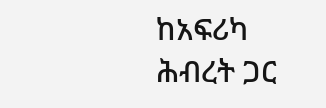ከአፍሪካ ሕብረት ጋር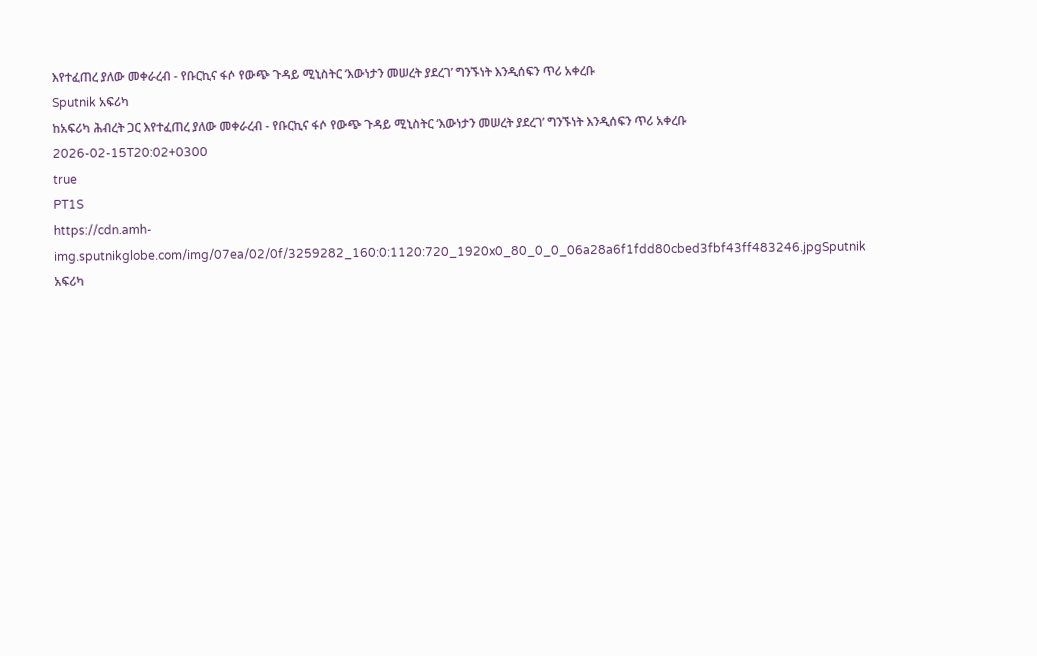እየተፈጠረ ያለው መቀራረብ - የቡርኪና ፋሶ የውጭ ጉዳይ ሚኒስትር ‘እውነታን መሠረት ያደረገ’ ግንኙነት እንዲሰፍን ጥሪ አቀረቡ
Sputnik አፍሪካ
ከአፍሪካ ሕብረት ጋር እየተፈጠረ ያለው መቀራረብ - የቡርኪና ፋሶ የውጭ ጉዳይ ሚኒስትር ‘እውነታን መሠረት ያደረገ’ ግንኙነት እንዲሰፍን ጥሪ አቀረቡ
2026-02-15T20:02+0300
true
PT1S
https://cdn.amh-img.sputnikglobe.com/img/07ea/02/0f/3259282_160:0:1120:720_1920x0_80_0_0_06a28a6f1fdd80cbed3fbf43ff483246.jpgSputnik አፍሪካ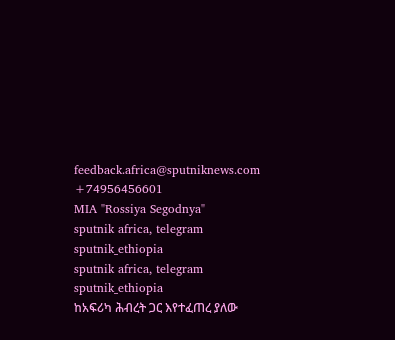feedback.africa@sputniknews.com
+74956456601
MIA "Rossiya Segodnya"
sputnik africa, telegram sputnik_ethiopia
sputnik africa, telegram sputnik_ethiopia
ከአፍሪካ ሕብረት ጋር እየተፈጠረ ያለው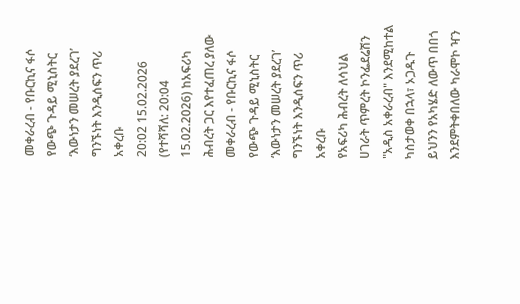መቀራረብ - የቡርኪና ፋሶ የውጭ ጉዳይ ሚኒስትር ‘እውነታን መሠረት ያደረገ’ ግንኙነት እንዲሰፍን ጥሪ አቀረቡ
20:02 15.02.2026 (የተሻሻለ: 20:04 15.02.2026) ከአፍሪካ ሕብረት ጋር እየተፈጠረ ያለው መቀራረብ - የቡርኪና ፋሶ የውጭ ጉዳይ ሚኒስትር ‘እውነታን መሠረት ያደረገ’ ግንኙነት እንዲሰፍን ጥሪ አቀረቡ
የአፍሪካ ሕብረት ለሳህል ሀገራት ጥምረት ኮንፌደሬሽን "አዲስ አቀራረብ" እንደሚከተል ካስታወቀ በኋላ፣ ኦጋዱጉ ይህንን የአካሄድ ለውጥ በበጎ እንደምትቀበለው ካራሞኮ ዣን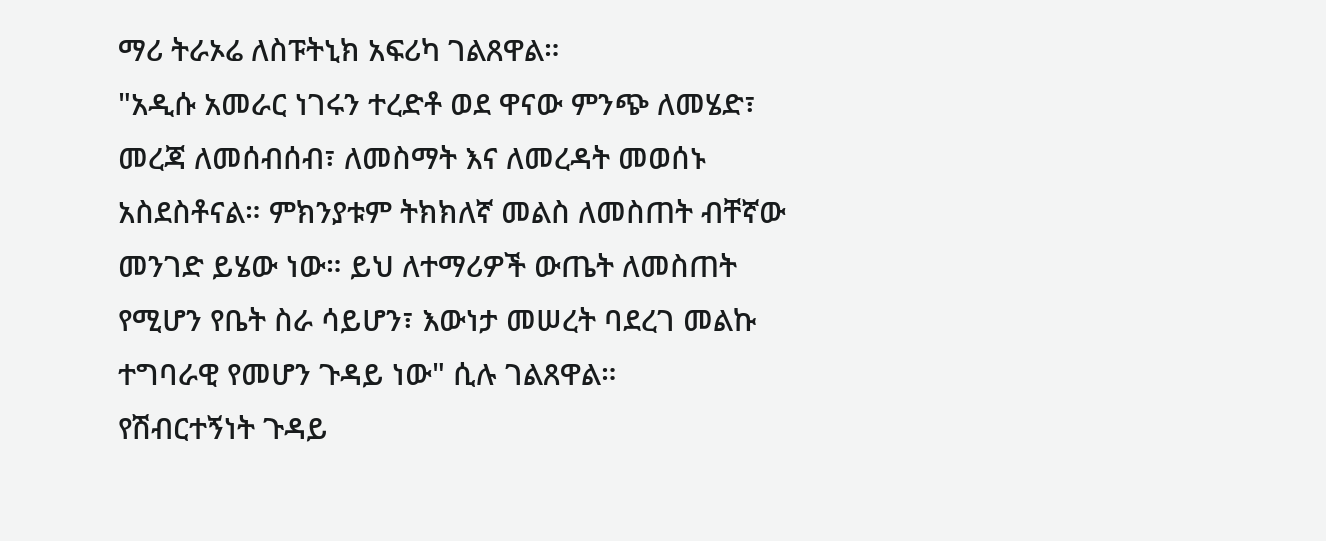ማሪ ትራኦሬ ለስፑትኒክ አፍሪካ ገልጸዋል።
"አዲሱ አመራር ነገሩን ተረድቶ ወደ ዋናው ምንጭ ለመሄድ፣ መረጃ ለመሰብሰብ፣ ለመስማት እና ለመረዳት መወሰኑ አስደስቶናል። ምክንያቱም ትክክለኛ መልስ ለመስጠት ብቸኛው መንገድ ይሄው ነው። ይህ ለተማሪዎች ውጤት ለመስጠት የሚሆን የቤት ስራ ሳይሆን፣ እውነታ መሠረት ባደረገ መልኩ ተግባራዊ የመሆን ጉዳይ ነው" ሲሉ ገልጸዋል።
የሽብርተኝነት ጉዳይ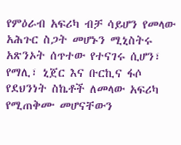የምዕራብ አፍሪካ ብቻ ሳይሆን የመላው አሕጉር ስጋት መሆኑን ሚኒስትሩ አጽንኦት ሰጥተው የተናገሩ ሲሆን፣ የማሊ፣ ኒጀር እና ቡርኪና ፋሶ የደህንነት ስኬቶች ለመላው አፍሪካ የሚጠቅሙ መሆናቸውን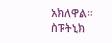አክለዋል።
ስፑትኒክ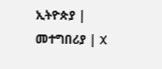ኢትዮጵያ | መተግበሪያ | X